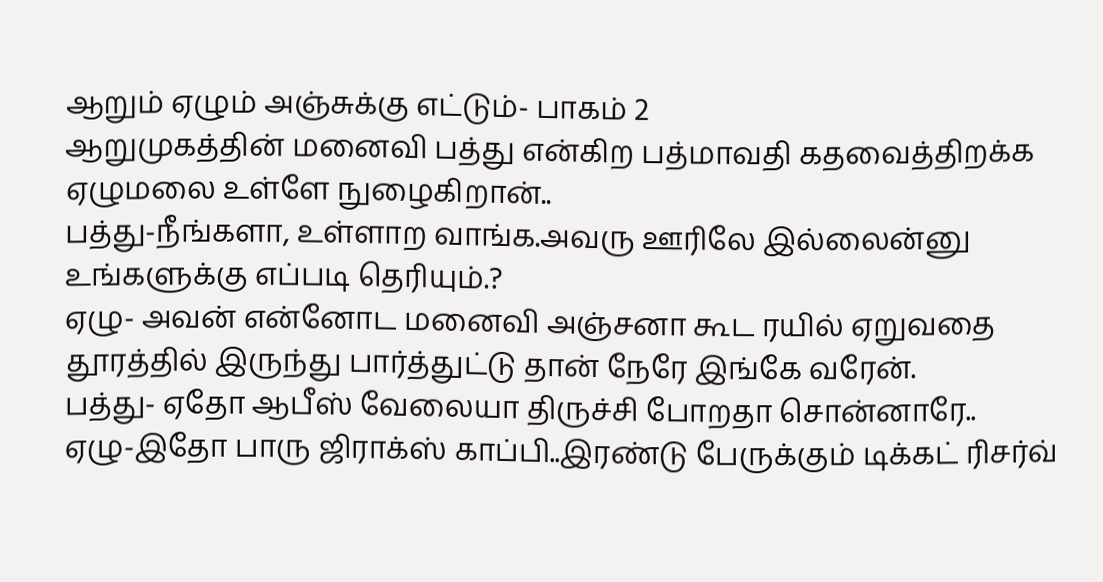ஆறும் ஏழும் அஞ்சுக்கு எட்டும்- பாகம் 2
ஆறுமுகத்தின் மனைவி பத்து என்கிற பத்மாவதி கதவைத்திறக்க ஏழுமலை உள்ளே நுழைகிறான்..
பத்து-நீங்களா, உள்ளாற வாங்க.அவரு ஊரிலே இல்லைன்னு
உங்களுக்கு எப்படி தெரியும்.?
ஏழு- அவன் என்னோட மனைவி அஞ்சனா கூட ரயில் ஏறுவதை தூரத்தில் இருந்து பார்த்துட்டு தான் நேரே இங்கே வரேன்.
பத்து- ஏதோ ஆபீஸ் வேலையா திருச்சி போறதா சொன்னாரே..
ஏழு-இதோ பாரு ஜிராக்ஸ் காப்பி..இரண்டு பேருக்கும் டிக்கட் ரிசர்வ்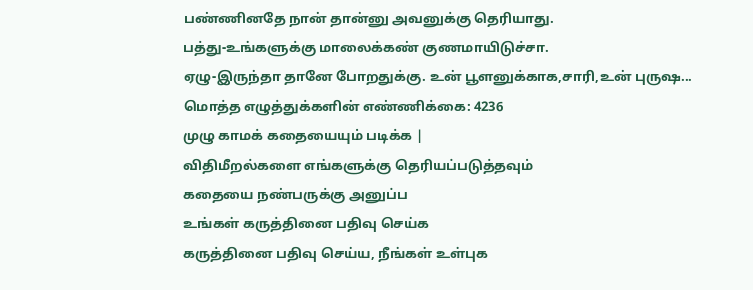பண்ணினதே நான் தான்னு அவனுக்கு தெரியாது.
பத்து-உங்களுக்கு மாலைக்கண் குணமாயிடுச்சா.
ஏழு-இருந்தா தானே போறதுக்கு. உன் பூளனுக்காக,சாரி,உன் புருஷ...
மொத்த எழுத்துக்களின் எண்ணிக்கை: 4236
முழு காமக் கதையையும் படிக்க |
விதிமீறல்களை எங்களுக்கு தெரியப்படுத்தவும்
கதையை நண்பருக்கு அனுப்ப
உங்கள் கருத்தினை பதிவு செய்க
கருத்தினை பதிவு செய்ய, நீங்கள் உள்புக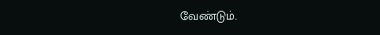வேண்டும்.